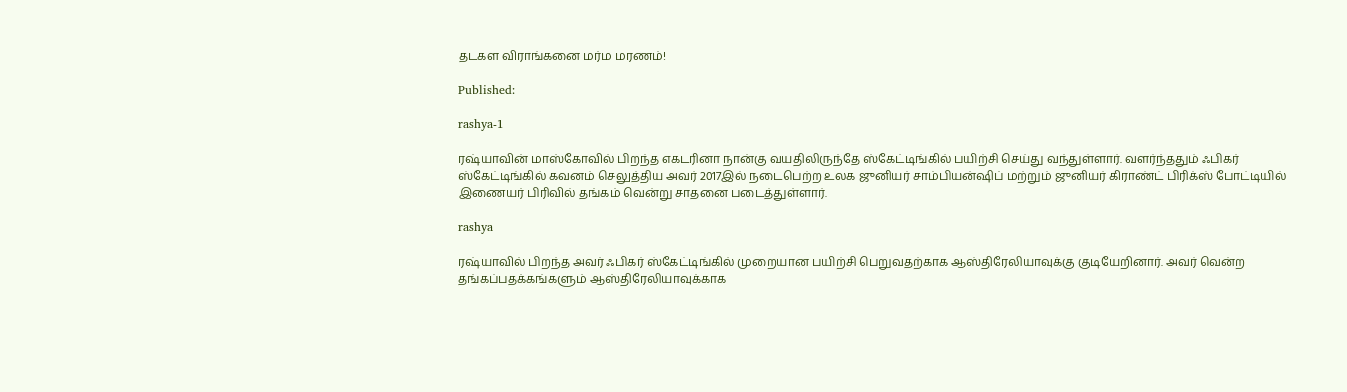தடகள விராங்கனை மர்ம மரணம்!

Published:

rashya-1

ரஷ்யாவின் மாஸ்கோவில் பிறந்த எகடரினா நான்கு வயதிலிருந்தே ஸ்கேட்டிங்கில் பயிற்சி செய்து வந்துள்ளார். வளர்ந்ததும் ஃபிகர் ஸ்கேட்டிங்கில் கவனம் செலுத்திய அவர் 2017இல் நடைபெற்ற உலக ஜுனியர் சாம்பியன்ஷிப் மற்றும் ஜுனியர் கிராண்ட் பிரிக்ஸ் போட்டியில் இணையர் பிரிவில் தங்கம் வென்று சாதனை படைத்துள்ளார்.

rashya

ரஷ்யாவில் பிறந்த அவர் ஃபிகர் ஸ்கேட்டிங்கில் முறையான பயிற்சி பெறுவதற்காக ஆஸ்திரேலியாவுக்கு குடியேறினார். அவர் வென்ற தங்கப்பதக்கங்களும் ஆஸ்திரேலியாவுக்காக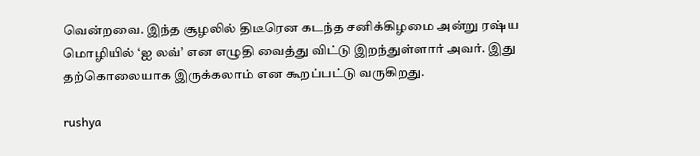வென்றவை. இந்த சூழலில் திடீரென கடந்த சனிக்கிழமை அன்று ரஷ்ய மொழியில் ‘ஐ லவ்’ என எழுதி வைத்து விட்டு இறந்துள்ளார் அவர். இது தற்கொலையாக இருக்கலாம் என கூறப்பட்டு வருகிறது.

rushya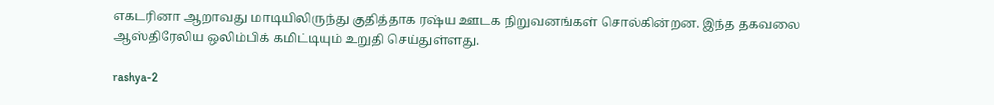எகடரினா ஆறாவது மாடியிலிருந்து குதித்தாக ரஷ்ய ஊடக நிறுவனங்கள் சொல்கின்றன. இந்த தகவலை ஆஸ்திரேலிய ஒலிம்பிக் கமிட்டியும் உறுதி செய்துள்ளது.

rashya-2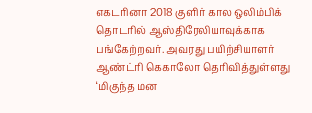எகடரினா 2018 குளிர் கால ஒலிம்பிக் தொடரில் ஆஸ்திரேலியாவுக்காக பங்கேற்றவர். அவரது பயிற்சியாளர் ஆண்ட்ரி கெகாலோ தெரிவித்துள்ளது ‘மிகுந்த மன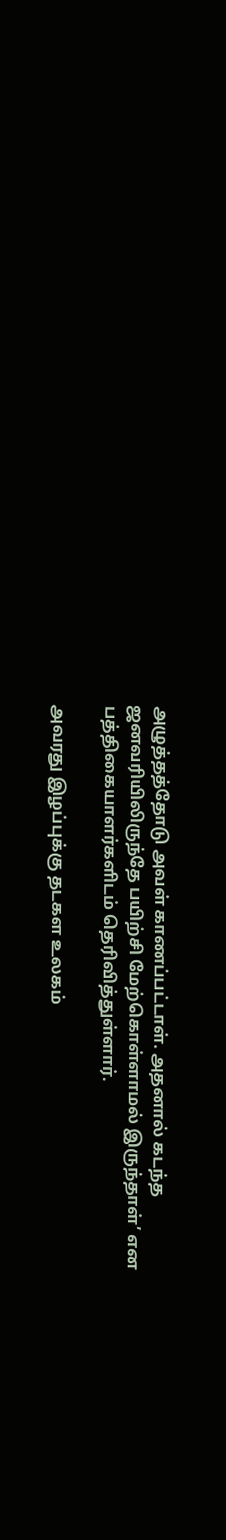அழுத்தத்தோடு அவள் காணப்பட்டாள். அதனால் கடந்த ஜனவரியிலிருந்தே பயிற்சி மேற்கொள்ளாமல் இருந்தாள்’ என பத்திகையாளர்களிடம் தெரிவித்துள்ளார்.

அவரது இழப்புக்கு தடகள உலகம்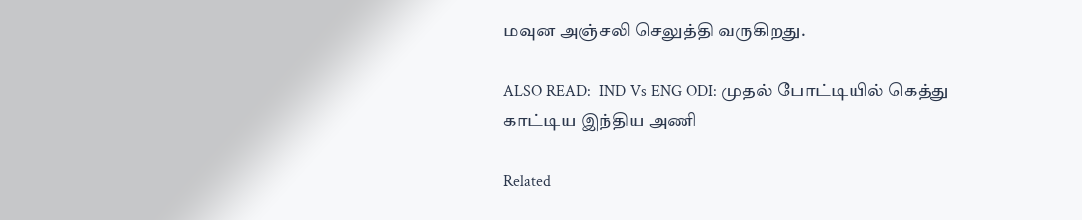மவுன அஞ்சலி செலுத்தி வருகிறது.

ALSO READ:  IND Vs ENG ODI: முதல் போட்டியில் கெத்து காட்டிய இந்திய அணி

Related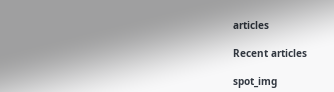articles

Recent articles

spot_img